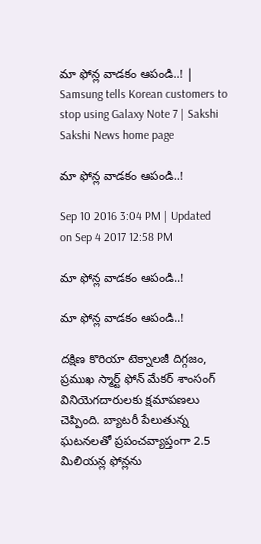మా ఫోన్ల వాడకం ఆపండి..! | Samsung tells Korean customers to stop using Galaxy Note 7 | Sakshi
Sakshi News home page

మా ఫోన్ల వాడకం ఆపండి..!

Sep 10 2016 3:04 PM | Updated on Sep 4 2017 12:58 PM

మా ఫోన్ల వాడకం ఆపండి..!

మా ఫోన్ల వాడకం ఆపండి..!

దక్షిణ కొరియా టెక్నాలజీ దిగ్గజం, ప్రముఖ స్మార్ట్ ఫోన్ మేకర్ శాంసంగ్ వినియెగదారులకు క్షమాపణలు చెప్పింది. బ్యాటరీ పేలుతున్న ఘటనలతో ప్రపంచవ్యాప్తంగా 2.5 మిలియన్ల ఫోన్లను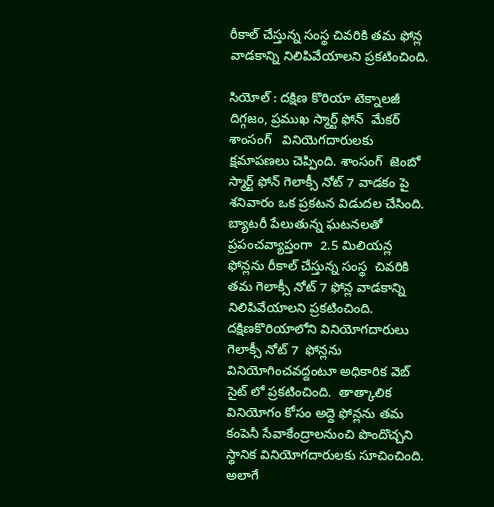రీకాల్ చేస్తున్న సంస్థ చివరికి తమ ఫోన్ల వాడకాన్ని నిలిపివేయాలని ప్రకటించింది.

సియోల్ : దక్షిణ కొరియా టెక్నాలజీ దిగ్గజం, ప్రముఖ స్మార్ట్ ఫోన్  మేకర్ శాంసంగ్   వినియెగదారులకు  క్షమాపణలు చెప్పింది. శాంసంగ్  జెంబో స్మార్ట్ ఫోన్ గెలాక్సీ నోట్ 7 వాడకం పై శనివారం ఒక ప్రకటన విడుదల చేసింది.  బ్యాటరీ పేలుతున్న ఘటనలతో ప్రపంచవ్యాప్తంగా  2.5 మిలియన్ల ఫోన్లను రీకాల్ చేస్తున్న సంస్థ  చివరికి తమ గెలాక్సీ నోట్ 7 ఫోన్ల వాడకాన్ని నిలిపివేయాలని ప్రకటించింది.  దక్షిణకొరియాలోని వినియోగదారులు గెలాక్సీ నోట్ 7  ఫోన్లను వినియోగించవద్దంటూ అధికారిక వెబ్ సైట్ లో ప్రకటించింది.  తాత్కాలిక వినియోగం కోసం అద్దె ఫోన్లను తమ కంపెనీ సేవాకేంద్రాలనుంచి పొందొచ్చని  స్థానిక వినియోగదారులకు సూచించింది.  అలాగే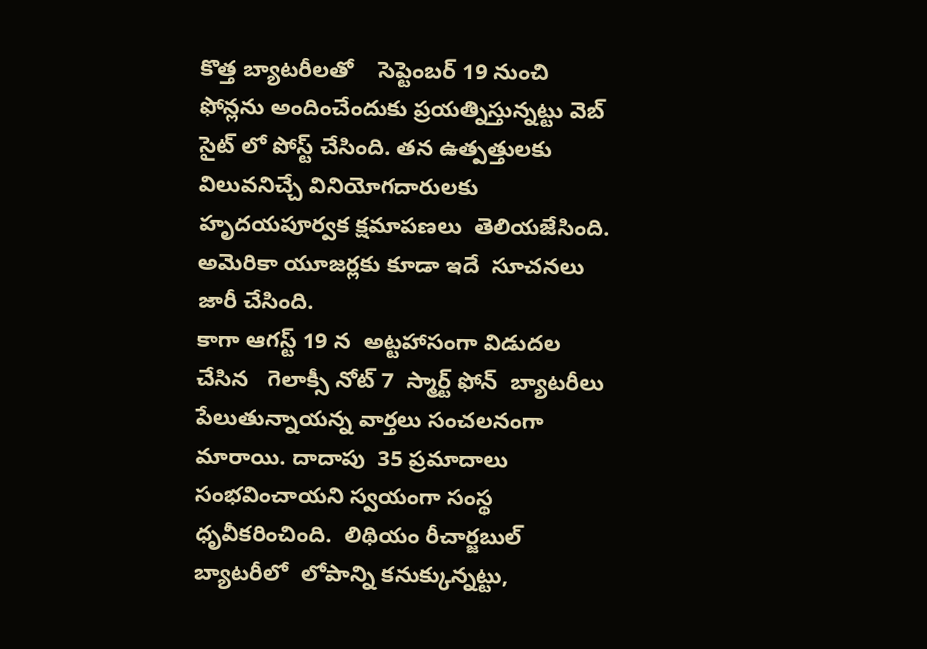కొత్త బ్యాటరీలతో    సెప్టెంబర్ 19 నుంచి ఫోన్లను అందించేందుకు ప్రయత్నిస్తున్నట్టు వెబ్ సైట్ లో పోస్ట్ చేసింది. తన ఉత్పత్తులకు విలువనిచ్చే వినియోగదారులకు హృదయపూర్వక క్షమాపణలు  తెలియజేసింది.  అమెరికా యూజర్లకు కూడా ఇదే  సూచనలు జారీ చేసింది.
కాగా ఆగస్ట్ 19 న  అట్టహాసంగా విడుదల చేసిన   గెలాక్సీ నోట్ 7  స్మార్ట్ ఫోన్  బ్యాటరీలు పేలుతున్నాయన్న వార్తలు సంచలనంగా మారాయి. దాదాపు  35 ప్రమాదాలు సంభవించాయని స్వయంగా సంస్థ ధృవీకరించింది.  లిథియం రీచార్జబుల్  బ్యాటరీలో  లోపాన్ని కనుక్కున్నట్టు,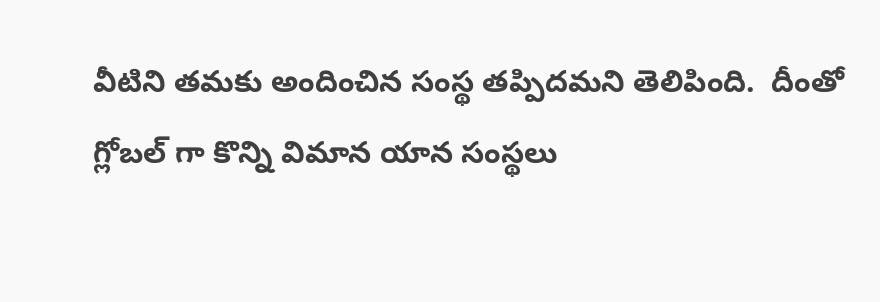వీటిని తమకు అందించిన సంస్థ తప్పిదమని తెలిపింది.  దీంతో గ్లోబల్ గా కొన్ని విమాన యాన సంస్థలు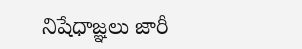నిషేధాజ్ఞలు జారీ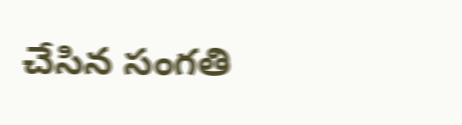చేసిన సంగతి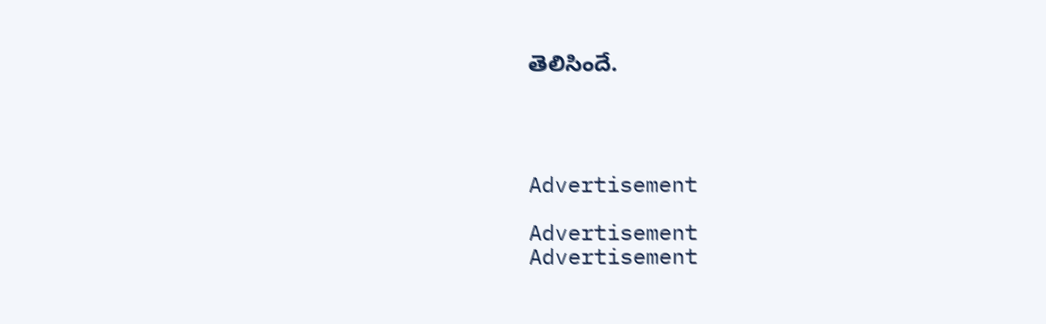తెలిసిందే.




Advertisement

Advertisement
Advertisement